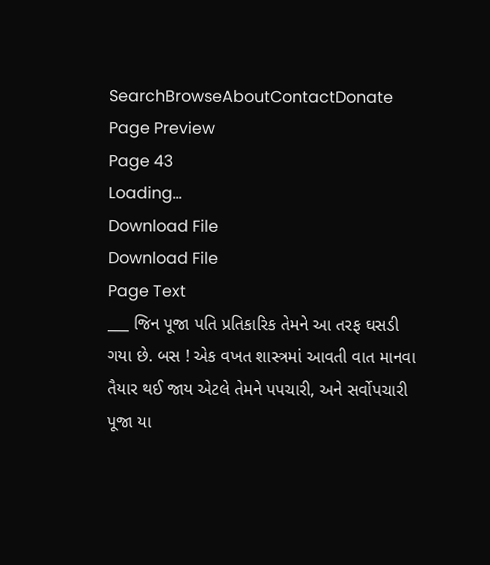SearchBrowseAboutContactDonate
Page Preview
Page 43
Loading...
Download File
Download File
Page Text
___ જિન પૂજા પતિ પ્રતિકારિક તેમને આ તરફ ઘસડી ગયા છે. બસ ! એક વખત શાસ્ત્રમાં આવતી વાત માનવા તૈયાર થઈ જાય એટલે તેમને પપચારી, અને સર્વોપચારી પૂજા યા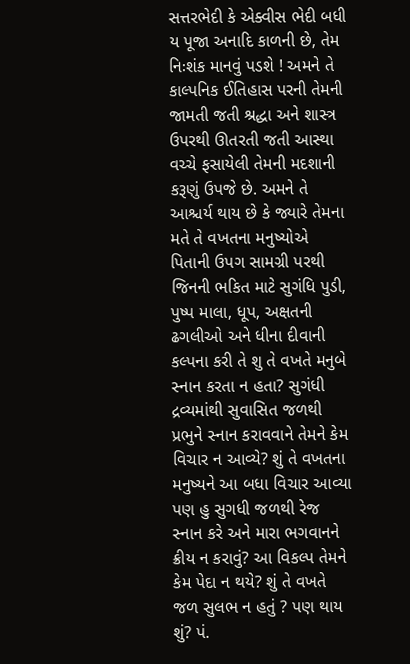સત્તરભેદી કે એક્વીસ ભેદી બધી ય પૂજા અનાદિ કાળની છે, તેમ નિઃશંક માનવું પડશે ! અમને તે કાલ્પનિક ઈતિહાસ પરની તેમની જામતી જતી શ્રદ્ધા અને શાસ્ત્ર ઉપરથી ઊતરતી જતી આસ્થા વચ્ચે ફસાયેલી તેમની મદશાની કરૂણું ઉપજે છે. અમને તે આશ્ચર્ય થાય છે કે જ્યારે તેમના મતે તે વખતના મનુષ્યોએ પિતાની ઉપગ સામગ્રી પરથી જિનની ભકિત માટે સુગંધિ પુડી, પુષ્પ માલા, ધૂપ, અક્ષતની ઢગલીઓ અને ધીના દીવાની કલ્પના કરી તે શુ તે વખતે મનુબે સ્નાન કરતા ન હતા? સુગંધી દ્રવ્યમાંથી સુવાસિત જળથી પ્રભુને સ્નાન કરાવવાને તેમને કેમ વિચાર ન આવ્યે? શું તે વખતના મનુષ્યને આ બધા વિચાર આવ્યા પણ હુ સુગધી જળથી રેજ સ્નાન કરે અને મારા ભગવાનને ક્રીય ન કરાવું? આ વિકલ્પ તેમને કેમ પેદા ન થયે? શું તે વખતે જળ સુલભ ન હતું ? પણ થાય શું? પં.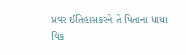પ્રવર ઈતિહાસકરને તે પિતાના ધાયા વિક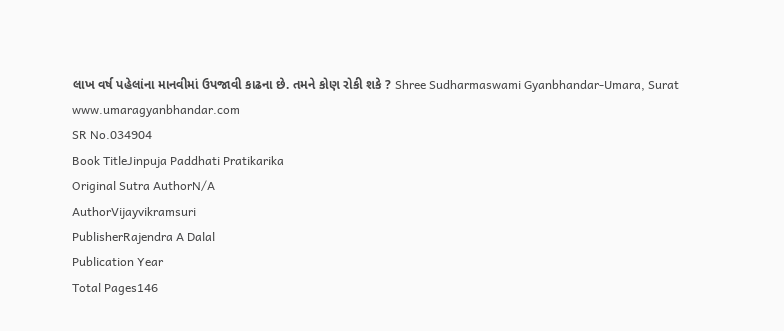લાખ વર્ષ પહેલાંના માનવીમાં ઉપજાવી કાઢના છે. તમને કોણ રોકી શકે ? Shree Sudharmaswami Gyanbhandar-Umara, Surat www.umaragyanbhandar.com
SR No.034904
Book TitleJinpuja Paddhati Pratikarika
Original Sutra AuthorN/A
AuthorVijayvikramsuri
PublisherRajendra A Dalal
Publication Year
Total Pages146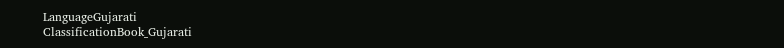LanguageGujarati
ClassificationBook_Gujarati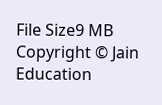File Size9 MB
Copyright © Jain Education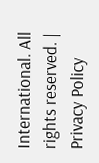International. All rights reserved. | Privacy Policy